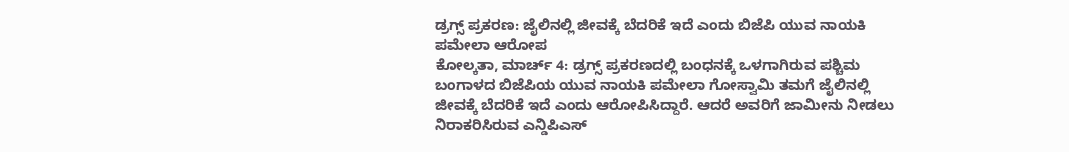ಡ್ರಗ್ಸ್ ಪ್ರಕರಣ: ಜೈಲಿನಲ್ಲಿ ಜೀವಕ್ಕೆ ಬೆದರಿಕೆ ಇದೆ ಎಂದು ಬಿಜೆಪಿ ಯುವ ನಾಯಕಿ ಪಮೇಲಾ ಆರೋಪ
ಕೋಲ್ಕತಾ, ಮಾರ್ಚ್ 4: ಡ್ರಗ್ಸ್ ಪ್ರಕರಣದಲ್ಲಿ ಬಂಧನಕ್ಕೆ ಒಳಗಾಗಿರುವ ಪಶ್ಚಿಮ ಬಂಗಾಳದ ಬಿಜೆಪಿಯ ಯುವ ನಾಯಕಿ ಪಮೇಲಾ ಗೋಸ್ವಾಮಿ ತಮಗೆ ಜೈಲಿನಲ್ಲಿ ಜೀವಕ್ಕೆ ಬೆದರಿಕೆ ಇದೆ ಎಂದು ಆರೋಪಿಸಿದ್ದಾರೆ. ಆದರೆ ಅವರಿಗೆ ಜಾಮೀನು ನೀಡಲು ನಿರಾಕರಿಸಿರುವ ಎನ್ಡಿಪಿಎಸ್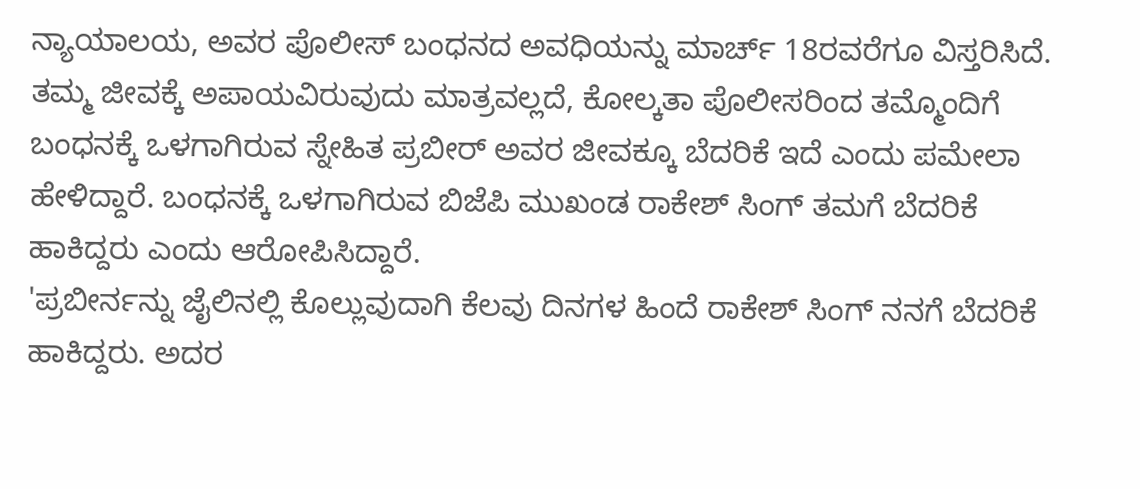ನ್ಯಾಯಾಲಯ, ಅವರ ಪೊಲೀಸ್ ಬಂಧನದ ಅವಧಿಯನ್ನು ಮಾರ್ಚ್ 18ರವರೆಗೂ ವಿಸ್ತರಿಸಿದೆ.
ತಮ್ಮ ಜೀವಕ್ಕೆ ಅಪಾಯವಿರುವುದು ಮಾತ್ರವಲ್ಲದೆ, ಕೋಲ್ಕತಾ ಪೊಲೀಸರಿಂದ ತಮ್ಮೊಂದಿಗೆ ಬಂಧನಕ್ಕೆ ಒಳಗಾಗಿರುವ ಸ್ನೇಹಿತ ಪ್ರಬೀರ್ ಅವರ ಜೀವಕ್ಕೂ ಬೆದರಿಕೆ ಇದೆ ಎಂದು ಪಮೇಲಾ ಹೇಳಿದ್ದಾರೆ. ಬಂಧನಕ್ಕೆ ಒಳಗಾಗಿರುವ ಬಿಜೆಪಿ ಮುಖಂಡ ರಾಕೇಶ್ ಸಿಂಗ್ ತಮಗೆ ಬೆದರಿಕೆ ಹಾಕಿದ್ದರು ಎಂದು ಆರೋಪಿಸಿದ್ದಾರೆ.
'ಪ್ರಬೀರ್ನನ್ನು ಜೈಲಿನಲ್ಲಿ ಕೊಲ್ಲುವುದಾಗಿ ಕೆಲವು ದಿನಗಳ ಹಿಂದೆ ರಾಕೇಶ್ ಸಿಂಗ್ ನನಗೆ ಬೆದರಿಕೆ ಹಾಕಿದ್ದರು. ಅದರ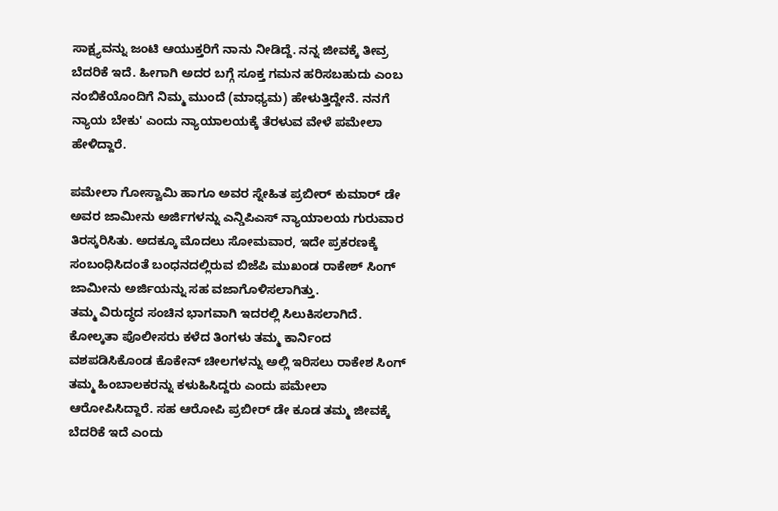ಸಾಕ್ಷ್ಯವನ್ನು ಜಂಟಿ ಆಯುಕ್ತರಿಗೆ ನಾನು ನೀಡಿದ್ದೆ. ನನ್ನ ಜೀವಕ್ಕೆ ತೀವ್ರ ಬೆದರಿಕೆ ಇದೆ. ಹೀಗಾಗಿ ಅದರ ಬಗ್ಗೆ ಸೂಕ್ತ ಗಮನ ಹರಿಸಬಹುದು ಎಂಬ ನಂಬಿಕೆಯೊಂದಿಗೆ ನಿಮ್ಮ ಮುಂದೆ (ಮಾಧ್ಯಮ) ಹೇಳುತ್ತಿದ್ದೇನೆ. ನನಗೆ ನ್ಯಾಯ ಬೇಕು' ಎಂದು ನ್ಯಾಯಾಲಯಕ್ಕೆ ತೆರಳುವ ವೇಳೆ ಪಮೇಲಾ ಹೇಳಿದ್ದಾರೆ.

ಪಮೇಲಾ ಗೋಸ್ವಾಮಿ ಹಾಗೂ ಅವರ ಸ್ನೇಹಿತ ಪ್ರಬೀರ್ ಕುಮಾರ್ ಡೇ ಅವರ ಜಾಮೀನು ಅರ್ಜಿಗಳನ್ನು ಎನ್ಡಿಪಿಎಸ್ ನ್ಯಾಯಾಲಯ ಗುರುವಾರ ತಿರಸ್ಕರಿಸಿತು. ಅದಕ್ಕೂ ಮೊದಲು ಸೋಮವಾರ, ಇದೇ ಪ್ರಕರಣಕ್ಕೆ ಸಂಬಂಧಿಸಿದಂತೆ ಬಂಧನದಲ್ಲಿರುವ ಬಿಜೆಪಿ ಮುಖಂಡ ರಾಕೇಶ್ ಸಿಂಗ್ ಜಾಮೀನು ಅರ್ಜಿಯನ್ನು ಸಹ ವಜಾಗೊಳಿಸಲಾಗಿತ್ತು.
ತಮ್ಮ ವಿರುದ್ಧದ ಸಂಚಿನ ಭಾಗವಾಗಿ ಇದರಲ್ಲಿ ಸಿಲುಕಿಸಲಾಗಿದೆ. ಕೋಲ್ಕತಾ ಪೊಲೀಸರು ಕಳೆದ ತಿಂಗಳು ತಮ್ಮ ಕಾರ್ನಿಂದ ವಶಪಡಿಸಿಕೊಂಡ ಕೊಕೇನ್ ಚೀಲಗಳನ್ನು ಅಲ್ಲಿ ಇರಿಸಲು ರಾಕೇಶ ಸಿಂಗ್ ತಮ್ಮ ಹಿಂಬಾಲಕರನ್ನು ಕಳುಹಿಸಿದ್ದರು ಎಂದು ಪಮೇಲಾ ಆರೋಪಿಸಿದ್ದಾರೆ. ಸಹ ಆರೋಪಿ ಪ್ರಬೀರ್ ಡೇ ಕೂಡ ತಮ್ಮ ಜೀವಕ್ಕೆ ಬೆದರಿಕೆ ಇದೆ ಎಂದು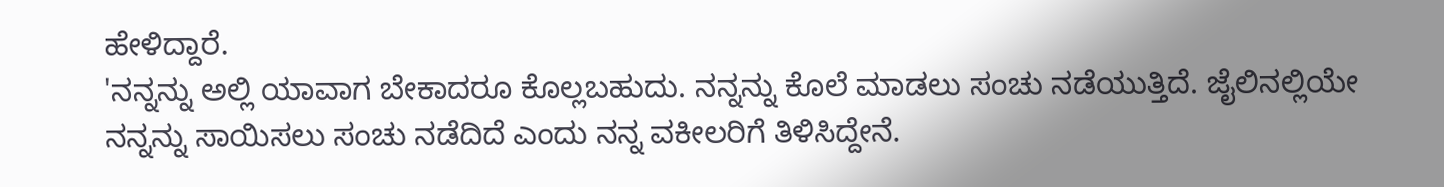ಹೇಳಿದ್ದಾರೆ.
'ನನ್ನನ್ನು ಅಲ್ಲಿ ಯಾವಾಗ ಬೇಕಾದರೂ ಕೊಲ್ಲಬಹುದು. ನನ್ನನ್ನು ಕೊಲೆ ಮಾಡಲು ಸಂಚು ನಡೆಯುತ್ತಿದೆ. ಜೈಲಿನಲ್ಲಿಯೇ ನನ್ನನ್ನು ಸಾಯಿಸಲು ಸಂಚು ನಡೆದಿದೆ ಎಂದು ನನ್ನ ವಕೀಲರಿಗೆ ತಿಳಿಸಿದ್ದೇನೆ.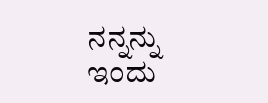ನನ್ನನ್ನು ಇಂದು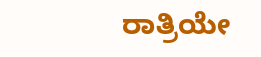ರಾತ್ರಿಯೇ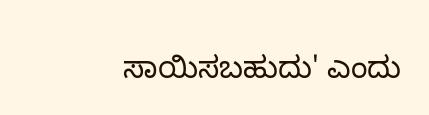ಸಾಯಿಸಬಹುದು' ಎಂದು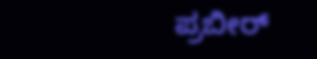ಪ್ರಬೀರ್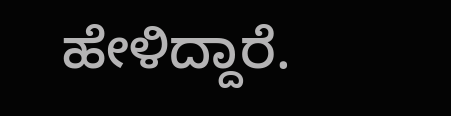ಹೇಳಿದ್ದಾರೆ.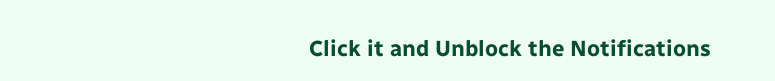Click it and Unblock the Notifications